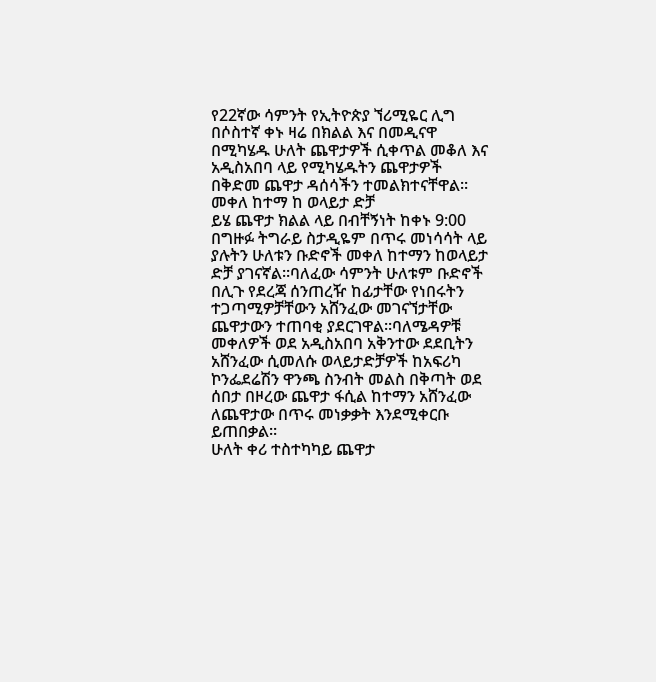የ22ኛው ሳምንት የኢትዮጵያ ኘሪሚዬር ሊግ በሶስተኛ ቀኑ ዛሬ በክልል እና በመዲናዋ በሚካሄዱ ሁለት ጨዋታዎች ሲቀጥል መቆለ እና አዲስአበባ ላይ የሚካሄዱትን ጨዋታዎች በቅድመ ጨዋታ ዳሰሳችን ተመልክተናቸዋል፡፡
መቀለ ከተማ ከ ወላይታ ድቻ
ይሄ ጨዋታ ክልል ላይ በብቸኝነት ከቀኑ 9:00 በግዙፉ ትግራይ ስታዲዬም በጥሩ መነሳሳት ላይ ያሉትን ሁለቱን ቡድኖች መቀለ ከተማን ከወላይታ ድቻ ያገናኛል፡፡ባለፈው ሳምንት ሁለቱም ቡድኖች በሊጉ የደረጃ ሰንጠረዥ ከፊታቸው የነበሩትን ተጋጣሚዎቻቸውን አሸንፈው መገናኘታቸው ጨዋታውን ተጠባቂ ያደርገዋል፡፡ባለሜዳዎቹ መቀለዎች ወደ አዲስአበባ አቅንተው ደደቢትን አሸንፈው ሲመለሱ ወላይታድቻዎች ከአፍሪካ ኮንፌደሬሽን ዋንጫ ስንብት መልስ በቅጣት ወደ ሰበታ በዞረው ጨዋታ ፋሲል ከተማን አሸንፈው ለጨዋታው በጥሩ መነቃቃት እንደሚቀርቡ ይጠበቃል፡፡
ሁለት ቀሪ ተስተካካይ ጨዋታ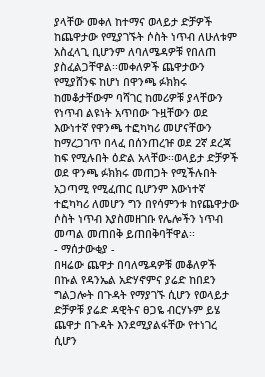ያላቸው መቀለ ከተማና ወላይታ ድቻዎች ከጨዋታው የሚያገኙት ሶስት ነጥብ ለሁለቱም አስፈላጊ ቢሆንም ለባለሜዳዎቹ የበለጠ ያስፈልጋቸዋል፡፡መቀለዎች ጨዋታውን የሚያሸንፍ ከሆነ በዋንጫ ፉክክሩ ከመቆታቸውም ባሻገር ከመሪዎቹ ያላቸውን የነጥብ ልዩነት አጥበው ጉዟቸውን ወደ እውነተኛ የዋንጫ ተፎካካሪ መሆናቸውን ከማረጋገጥ በላፈ በሰንጠረዡ ወደ 2ኛ ደረጃ ከፍ የሚሉበት ዕድል አላቸው፡፡ወላይታ ድቻዎች ወደ ዋንጫ ፉክክሩ መጠጋት የሚችሉበት አጋጣሚ የሚፈጠር ቢሆንም እውነተኛ ተፎካካሪ ለመሆን ግን በየሳምንቱ ከየጨዋታው ሶስት ነጥብ እያስመዘገቡ የሌሎችን ነጥብ መጣል መጠበቅ ይጠበቅባቸዋል፡፡
- ማሰታውቂያ -
በዛሬው ጨዋታ በባለሜዳዎቹ መቆለዎች በኩል የዳንኤል አድሃኖምና ያሬድ ከበደን ግልጋሎት በጉዳት የማያገኙ ሲሆን የወላይታ ድቻዎቹ ያሬድ ዳዊትና ፀጋዬ ብርሃኑም ይሄ ጨዋታ በጉዳት እንደሚያልፋቸው የተነገረ ሲሆን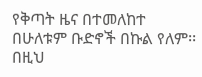የቅጣት ዜና በተመለከተ በሁለቱም ቡድኖች በኩል የለም፡፡
በዚህ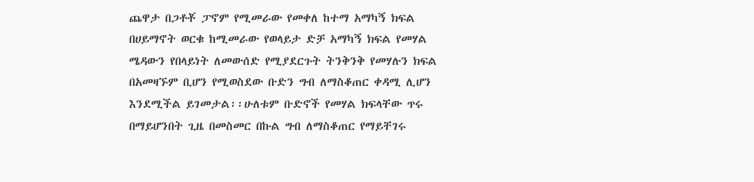ጨዋታ በጋቶቾ ፓኖም የሚመራው የመቀለ ከተማ አማካኝ ክፍል በሀይማኖት ወርቁ ከሚመራው የወላይታ ድቻ አማካኝ ክፍል የመሃል ሜዳውን የበላይነት ለመውሰድ የሚያደርጉት ትንቅንቅ የመሃሉን ክፍል በአመዛኙም ቢሆን የሚወስደው ቡድን ግብ ለማስቆጠር ቀዳሚ ሊሆን እንደሚችል ይገመታል፡፡ሁለቱም ቡድኖች የመሃል ክፍላቸው ጥሩ በማይሆንበት ጊዜ በመስመር በኩል ግብ ለማስቆጠር የማይቸገሩ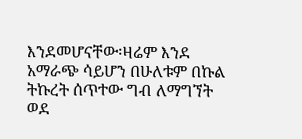እንደመሆናቸው፡ዛሬም እንደ አማራጭ ሳይሆን በሁለቱም በኩል ትኩረት ሰጥተው ግብ ለማግኘት ወደ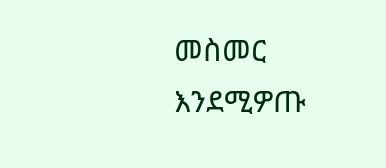መስመር እንደሚዎጡ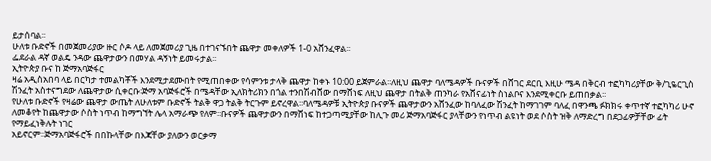ይታሰባል፡፡
ሁለቱ ቡድኖች በመጀመሪያው ዙር ሶዶ ላይ ለመጀመሪያ ጊዜ በተገናኙበት ጨዋታ መቀለዎች 1-0 አሸንፈዋል፡፡
ፌደራል ዳኛ ወልዴ ንዳው ጨዋታውን በመሃል ዳኝነት ይመሩታል፡፡
ኢትዮጵያ ቡና ከ ጅማአባጅፋር
ዛሬ አዲስአበባ ላይ በርካታ ተመልካቾች እንደሚታደሙበት የሚጠበቀው የሳምንቱ ታላቅ ጨዋታ ከቀኑ 10:00 ይጀምራል፡፡ለዚህ ጨዋታ ባለሜዳዎች ቡናዎች በሸገር ደርቢ እዚሁ ሜዳ በቅርብ ተፎካካሪያቸው ቅ/ጊዬርጊስ ሽንፈት አስተናግደው ለጨዋታው ሲቀርቡ፡ጅማ አባጅፋሮች በሜዳቸው ኢለክትሪክን በጎል ተንበሽብሸው በማሸነፍ ለዚህ ጨዋታ በትልቅ ጠንካራ የአሸናፊነት ስነልቦና እንደሚቀርቡ ይጠበቃል፡፡
የሁለቱ ቡድኖች የዛሬው ጨዋታ ውጤት ለሁለቱም ቡድኖች ትልቅ ዋጋ ትልቅ ትርጉም ይኖረዋል፡፡ባለሜዳዎቹ ኢትዮጵያ ቡናዎች ጨዋታውን አሸንፈው ከባለፈው ሽንፈት ከማገገም ባለፈ በዋንጫ ፉክክሩ ቀጥተኛ ተፎካካሪ ሁኖ ለመቆየት ከጨዋታው ሶስት ነጥብ ከማግኘት ሌላ አማራጭ የለም፡፡ቡናዎች ጨዋታውን በማሸነፍ ከተጋጣሚያቸው ከሊጉ መሪ ጅማአባጅፋር ያላቸውን የነጥብ ልዩነት ወደ ሶስት ዝቅ ለማድረግ በደጋፊዎቻቸው ፊት የማይፈነቅሉት ነገር
አይኖርም፡፡ጅማአባጅፋሮች በበኩላቸው በእጃቸው ያለውን ወርቃማ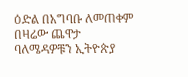ዕድል በአግባቡ ለመጠቀም በዛሬው ጨዋታ ባለሜዳዎቹን ኢትዮጵያ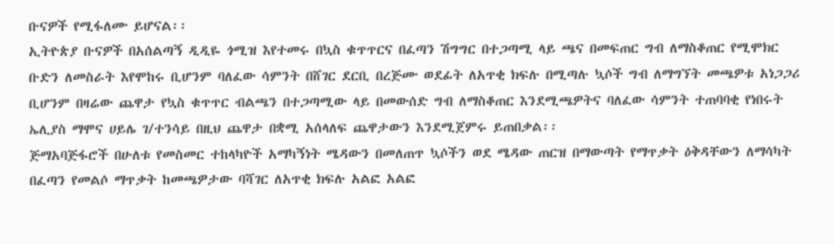ቡናዎች የሚፋለሙ ይሆናል፡፡
ኢትዮጵያ ቡናዎች በአሰልጣኝ ዲዲዬ ጎሚዝ እየተመሩ በኳስ ቁጥጥርና በፈጣን ሽግግር በተጋጣሚ ላይ ጫና በመፍጠር ግብ ለማስቆጠር የሚሞክር ቡድን ለመስራት እየሞከሩ ቢሆንም ባለፈው ሳምንት በሸገር ደርቢ በረጅሙ ወደፊት ለአጥቂ ክፍሉ በሚጣሉ ኳሶች ግብ ለማግኘት መጫዎቱ አነጋጋሪ ቢሆንም በዛሬው ጨዋታ የኳስ ቁጥጥር ብልጫን በተጋጣሚው ላይ በመውሰድ ግብ ለማስቆጠር እንደሚጫዎትና ባለፈው ሳምንት ተጠባባቂ የነበሩት ኤሊያስ ማሞና ሀይሌ ገ/ተንሳይ በዚህ ጨዋታ በቋሚ አሰላለፍ ጨዋታውን እንደሚጀምሩ ይጠበቃል፡፡
ጅማአባጅፋሮች በሁለቱ የመስመር ተከላካዮች አማካኝነት ሜዳውን በመለጠጥ ኳሶችን ወደ ሜዳው ጠርዝ በማውጣት የማጥቃት ዕቅዳቸውን ለማሳካት በፈጣን የመልሶ ማጥቃት ከመጫዎታው ባሻገር ለአጥቂ ክፍሉ አልፎ አልፎ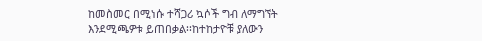ከመስመር በሚነሱ ተሻጋሪ ኳሶች ግብ ለማግኘት እንደሚጫዎቱ ይጠበቃል፡፡ከተከታዮቹ ያለውን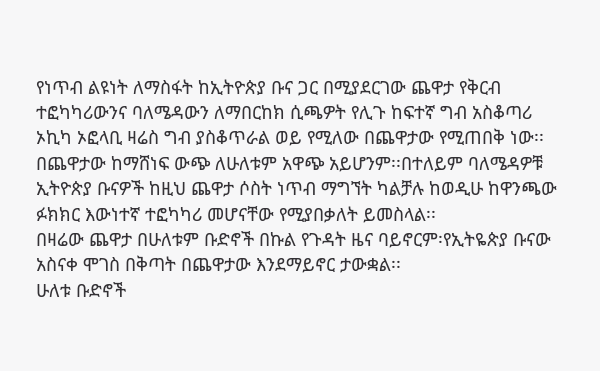የነጥብ ልዩነት ለማስፋት ከኢትዮጵያ ቡና ጋር በሚያደርገው ጨዋታ የቅርብ ተፎካካሪውንና ባለሜዳውን ለማበርከክ ሲጫዎት የሊጉ ከፍተኛ ግብ አስቆጣሪ ኦኪካ ኦፎላቢ ዛሬስ ግብ ያስቆጥራል ወይ የሚለው በጨዋታው የሚጠበቅ ነው፡፡በጨዋታው ከማሸነፍ ውጭ ለሁለቱም አዋጭ አይሆንም፡፡በተለይም ባለሜዳዎቹ ኢትዮጵያ ቡናዎች ከዚህ ጨዋታ ሶስት ነጥብ ማግኘት ካልቻሉ ከወዲሁ ከዋንጫው ፉክክር እውነተኛ ተፎካካሪ መሆናቸው የሚያበቃለት ይመስላል፡፡
በዛሬው ጨዋታ በሁለቱም ቡድኖች በኩል የጉዳት ዜና ባይኖርም፡የኢትዬጵያ ቡናው አስናቀ ሞገስ በቅጣት በጨዋታው እንደማይኖር ታውቋል፡፡
ሁለቱ ቡድኖች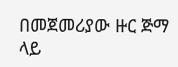በመጀመሪያው ዙር ጅማ ላይ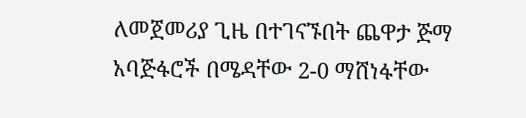ለመጀመሪያ ጊዜ በተገናኙበት ጨዋታ ጅማ አባጅፋሮች በሜዳቸው 2-0 ማሸነፋቸው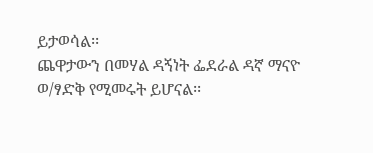ይታወሳል፡፡
ጨዋታውን በመሃል ዳኝነት ፌደራል ዳኛ ማናዮ ወ/ፃድቅ የሚመሩት ይሆናል፡፡